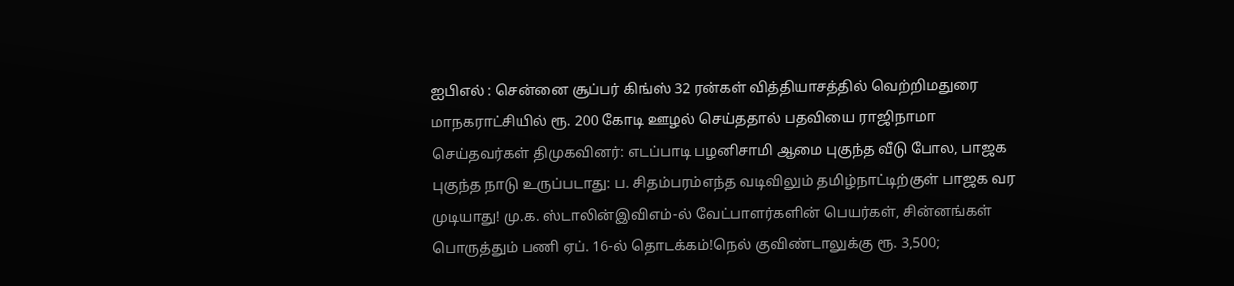ஐபிஎல் : சென்னை சூப்பர் கிங்ஸ் 32 ரன்கள் வித்தியாசத்தில் வெற்றிமதுரை மாநகராட்சியில் ரூ. 200 கோடி ஊழல் செய்ததால் பதவியை ராஜிநாமா செய்தவர்கள் திமுகவினர்: எடப்பாடி பழனிசாமி ஆமை புகுந்த வீடு போல, பாஜக புகுந்த நாடு உருப்படாது: ப. சிதம்பரம்எந்த வடிவிலும் தமிழ்நாட்டிற்குள் பாஜக வர முடியாது! மு.க. ஸ்டாலின்இவிஎம்-ல் வேட்பாளர்களின் பெயர்கள், சின்னங்கள் பொருத்தும் பணி ஏப். 16-ல் தொடக்கம்!நெல் குவிண்டாலுக்கு ரூ. 3,500;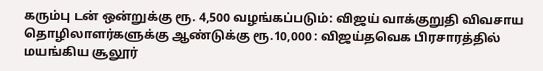கரும்பு டன் ஒன்றுக்கு ரூ. 4,500 வழங்கப்படும்: விஜய் வாக்குறுதி விவசாய தொழிலாளர்களுக்கு ஆண்டுக்கு ரூ.10,000 : விஜய்தவெக பிரசாரத்தில் மயங்கிய சூலூர்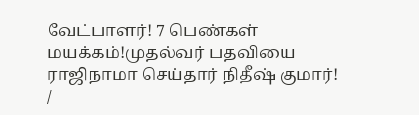வேட்பாளர்! 7 பெண்கள் மயக்கம்!முதல்வர் பதவியை ராஜிநாமா செய்தார் நிதீஷ் குமார்!
/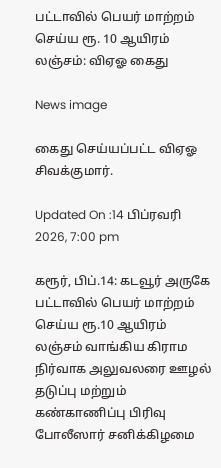பட்டாவில் பெயர் மாற்றம் செய்ய ரூ. 10 ஆயிரம் லஞ்சம்: விஏஓ கைது

News image

கைது செய்யப்பட்ட விஏஓ சிவக்குமார்.

Updated On :14 பிப்ரவரி 2026, 7:00 pm

கரூர், பிப்.14: கடவூர் அருகே பட்டாவில் பெயர் மாற்றம் செய்ய ரூ.10 ஆயிரம் லஞ்சம் வாங்கிய கிராம நிர்வாக அலுவலரை ஊழல் தடுப்பு மற்றும் கண்காணிப்பு பிரிவு போலீஸார் சனிக்கிழமை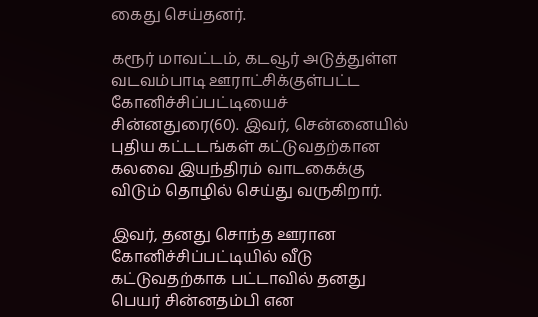கைது செய்தனர்.

கரூர் மாவட்டம், கடவூர் அடுத்துள்ள வடவம்பாடி ஊராட்சிக்குள்பட்ட கோனிச்சிப்பட்டியைச் சின்னதுரை(60). இவர், சென்னையில் புதிய கட்டடங்கள் கட்டுவதற்கான கலவை இயந்திரம் வாடகைக்கு விடும் தொழில் செய்து வருகிறார்.

இவர், தனது சொந்த ஊரான கோனிச்சிப்பட்டியில் வீடு கட்டுவதற்காக பட்டாவில் தனது பெயர் சின்னதம்பி என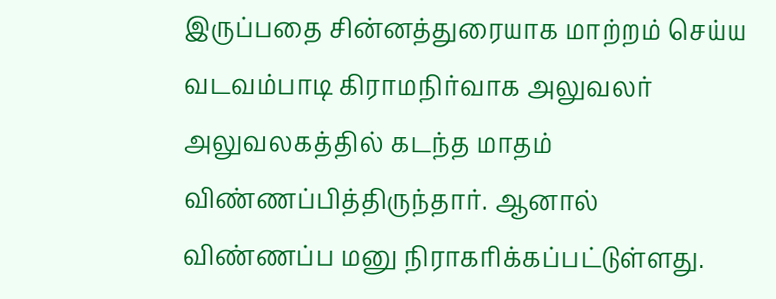இருப்பதை சின்னத்துரையாக மாற்றம் செய்ய வடவம்பாடி கிராமநிர்வாக அலுவலர் அலுவலகத்தில் கடந்த மாதம் விண்ணப்பித்திருந்தார். ஆனால் விண்ணப்ப மனு நிராகரிக்கப்பட்டுள்ளது.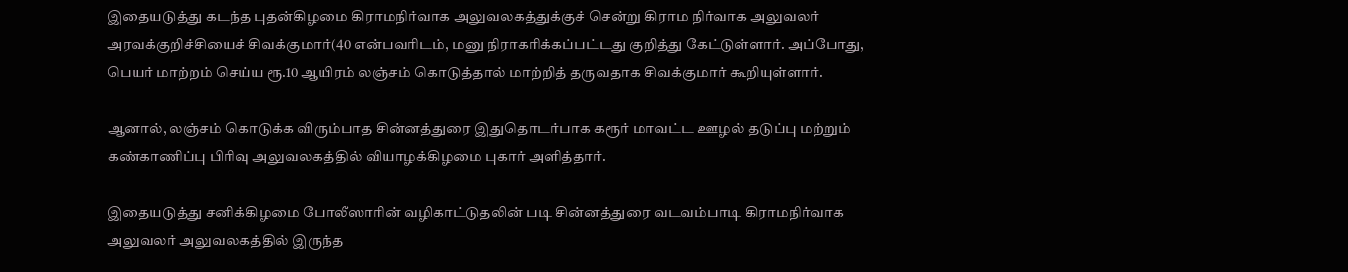இதையடுத்து கடந்த புதன்கிழமை கிராமநிர்வாக அலுவலகத்துக்குச் சென்று கிராம நிர்வாக அலுவலர் அரவக்குறிச்சியைச் சிவக்குமார்(40 என்பவரிடம், மனு நிராகரிக்கப்பட்டது குறித்து கேட்டுள்ளார். அப்போது, பெயர் மாற்றம் செய்ய ரூ.10 ஆயிரம் லஞ்சம் கொடுத்தால் மாற்றித் தருவதாக சிவக்குமார் கூறியுள்ளார்.

ஆனால், லஞ்சம் கொடுக்க விரும்பாத சின்னத்துரை இதுதொடர்பாக கரூர் மாவட்ட ஊழல் தடுப்பு மற்றும் கண்காணிப்பு பிரிவு அலுவலகத்தில் வியாழக்கிழமை புகார் அளித்தார்.

இதையடுத்து சனிக்கிழமை போலீஸாரின் வழிகாட்டுதலின் படி சின்னத்துரை வடவம்பாடி கிராமநிர்வாக அலுவலர் அலுவலகத்தில் இருந்த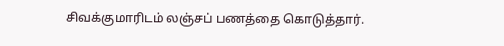சிவக்குமாரிடம் லஞ்சப் பணத்தை கொடுத்தார்.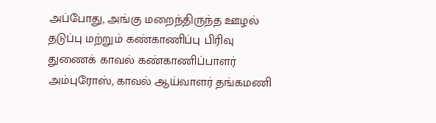அப்போது, அங்கு மறைந்திருந்த ஊழல் தடுப்பு மற்றும் கண்காணிப்பு பிரிவு துணைக் காவல் கண்காணிப்பாளர் அம்புரோஸ், காவல் ஆய்வாளர் தங்கமணி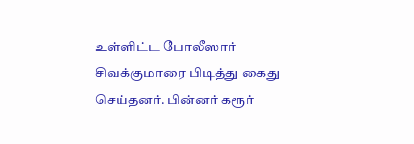உள்ளிட்ட போலீஸார் சிவக்குமாரை பிடித்து கைது செய்தனர். பின்னர் கரூர்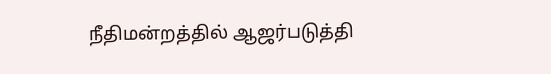நீதிமன்றத்தில் ஆஜர்படுத்தி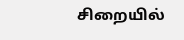சிறையில்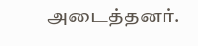அடைத்தனர்.